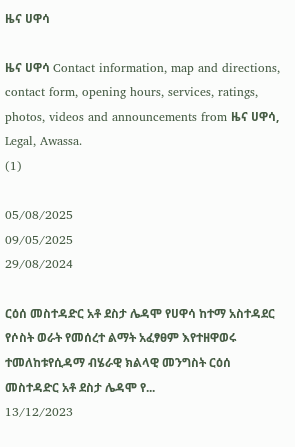ዜና ሀዋሳ

ዜና ሀዋሳ Contact information, map and directions, contact form, opening hours, services, ratings, photos, videos and announcements from ዜና ሀዋሳ, Legal, Awassa.
(1)

05/08/2025
09/05/2025
29/08/2024

ርዕሰ መስተዳድር አቶ ደስታ ሌዳሞ የሀዋሳ ከተማ አስተዳደር የሶስት ወራት የመሰረተ ልማት አፈፃፀም እየተዘዋወሩ ተመለከቱየሲዳማ ብሄራዊ ክልላዊ መንግስት ርዕሰ መስተዳድር አቶ ደስታ ሌዳሞ የ...
13/12/2023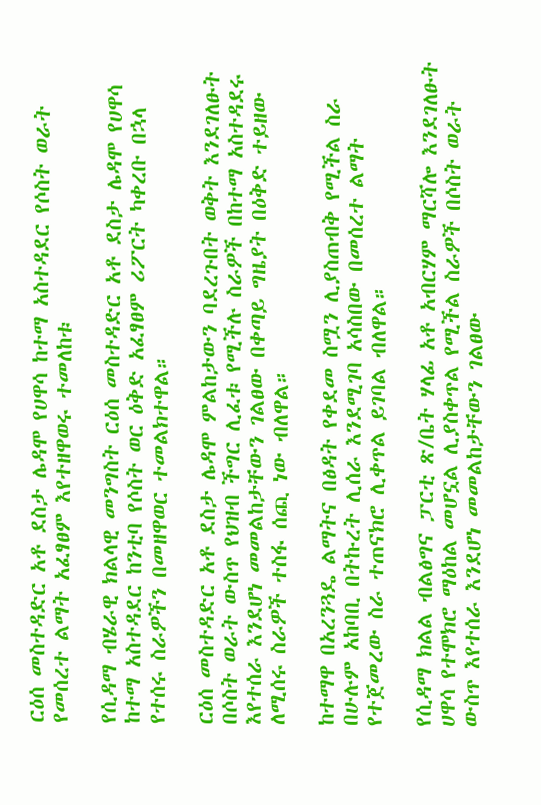ርዕሰ መስተዳድር አቶ ደስታ ሌዳሞ የሀዋሳ ከተማ አስተዳደር የሶስት ወራት የመሰረተ ልማት አፈፃፀም እየተዘዋወሩ ተመለከቱ

የሲዳማ ብሄራዊ ክልላዊ መንግስት ርዕሰ መስተዳድር አቶ ደስታ ሌዳሞ የሀዋሳ ከተማ አስተዳደር ከንቲባ የሶስት ወር ዕቅድ አፈፃፀም ሪፖርት ካቀረቡ በኋላ የተሰሩ ስራዎችን በመዘዋወር ተመልክተዋል።

ርዕሰ መስተዳድር አቶ ደስታ ሌዳሞ ምልከታውን ባደረጉበት ወቅት እንደገለፁት በሶስት ወራት ውስጥ የህዝብ ችግር ሊፈቱ የሚችሉ ስራዎች በከተማ አስተዳደሩ እየተሰራ እንደሆነ መመልከታቸውን ገልፀው በቀጣይ ግዜያት በዕቅድ ተይዘው ለሚሰሩ ስራዎች ተስፋ ሰጪ ነው ብለዋል።

ከተማዋ በአረንጓዴ ልማትና በፅዳት የቀደመ ስሟን ሊያስጠብቅ የሚችል ስራ በሁሉም አከባቢ በትኩረት ሊሰራ እንደሚገባ አሳስበው በመሰረተ ልማት የተጀመረው ስራ ተጠናክሮ ሊቀጥል ይገባል ብለዋል።

የሲዳማ ክልል ብልፅግና ፓርቲ ጽ/ቤት ሃላፊ አቶ አብርሃም ማርሻሎ እንደገለፁት ሀዋሳ የተሞክሮ ማዕከል መሆኗል ሊያስቀጥል የሚችል ስራዎች በሶስት ወራት ውስጥ እየተሰራ እንደሆነ መመልከታቸውን ገልፀው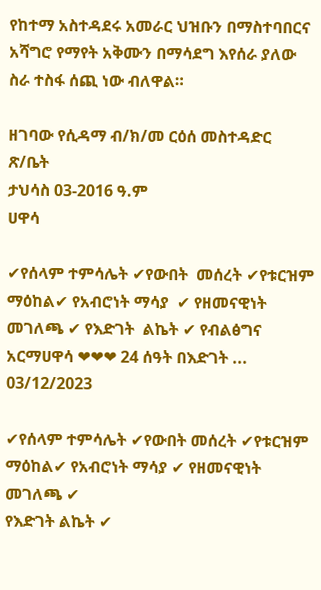የከተማ አስተዳደሩ አመራር ህዝቡን በማስተባበርና አሻግሮ የማየት አቅሙን በማሳደግ እየሰራ ያለው ስራ ተስፋ ሰጪ ነው ብለዋል።

ዘገባው የሲዳማ ብ/ክ/መ ርዕሰ መስተዳድር ጽ/ቤት
ታህሳስ 03-2016 ዓ.ም
ሀዋሳ

✔የሰላም ተምሳሌት ✔የውበት  መሰረት ✔የቱርዝም ማዕከል✔ የአብሮነት ማሳያ  ✔ የዘመናዊነት መገለጫ ✔ የእድገት  ልኬት ✔ የብልፅግና አርማሀዋሳ ❤❤❤ 24 ሰዓት በእድገት ...
03/12/2023

✔የሰላም ተምሳሌት ✔የውበት መሰረት ✔የቱርዝም ማዕከል✔ የአብሮነት ማሳያ ✔ የዘመናዊነት መገለጫ ✔
የእድገት ልኬት ✔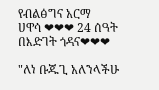የብልፅግና አርማ
ሀዋሳ ❤❤❤ 24 ሰዓት በእድገት ጎዳና❤❤❤

"ለነ ቡጁጊ አለንላችሁ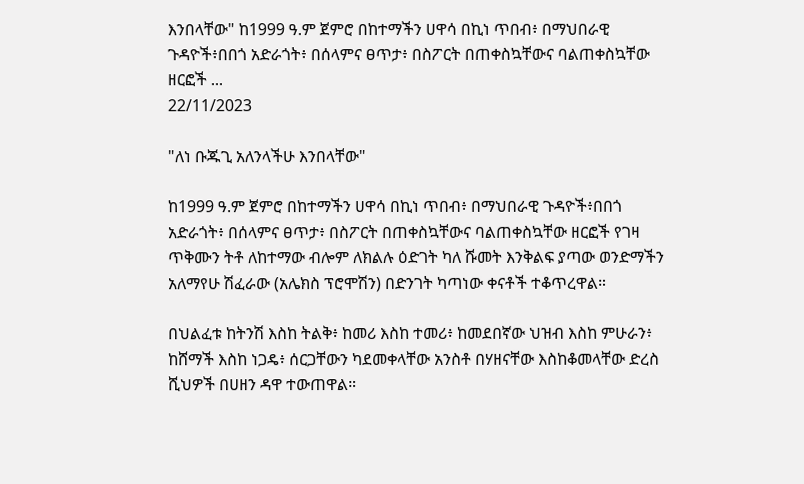እንበላቸው" ከ1999 ዓ.ም ጀምሮ በከተማችን ሀዋሳ በኪነ ጥበብ፥ በማህበራዊ ጉዳዮች፥በበጎ አድራጎት፥ በሰላምና ፀጥታ፥ በስፖርት በጠቀስኳቸውና ባልጠቀስኳቸው ዘርፎች ...
22/11/2023

"ለነ ቡጁጊ አለንላችሁ እንበላቸው"

ከ1999 ዓ.ም ጀምሮ በከተማችን ሀዋሳ በኪነ ጥበብ፥ በማህበራዊ ጉዳዮች፥በበጎ አድራጎት፥ በሰላምና ፀጥታ፥ በስፖርት በጠቀስኳቸውና ባልጠቀስኳቸው ዘርፎች የገዛ ጥቅሙን ትቶ ለከተማው ብሎም ለክልሉ ዕድገት ካለ ሹመት እንቅልፍ ያጣው ወንድማችን አለማየሁ ሽፈራው (አሌክስ ፕሮሞሽን) በድንገት ካጣነው ቀናቶች ተቆጥረዋል።

በህልፈቱ ከትንሽ እስከ ትልቅ፥ ከመሪ እስከ ተመሪ፥ ከመደበኛው ህዝብ እስከ ምሁራን፥ ከሸማች እስከ ነጋዴ፥ ሰርጋቸውን ካደመቀላቸው አንስቶ በሃዘናቸው እስከቆመላቸው ድረስ ሺህዎች በሀዘን ዳዋ ተውጠዋል።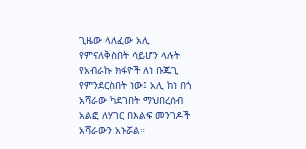ጊዜው ላለፈው አሊ የምናለቅስበት ሳይሆን ላሉት የአብራኩ ክፋዮች ለነ ቡጁጊ የምንደርስበት ነው፤ አሊ ከነ በጎ አሻራው ካደገበት ማህበረሰብ አልፎ ለሃገር በእልፍ መንገዶች አሻራውን አኑሯል።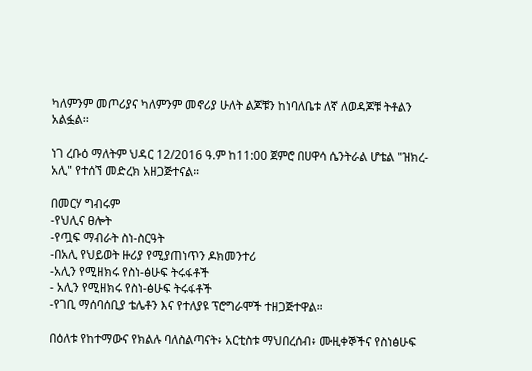ካለምንም መጦሪያና ካለምንም መኖሪያ ሁለት ልጆቹን ከነባለቤቱ ለኛ ለወዳጆቹ ትቶልን አልፏል፡፡

ነገ ረቡዕ ማለትም ህዳር 12/2016 ዓ.ም ከ11:00 ጀምሮ በሀዋሳ ሴንትራል ሆቴል "ዝክረ-አሊ" የተሰኘ መድረክ አዘጋጅተናል።

በመርሃ ግብሩም
-የህሊና ፀሎት
-የጧፍ ማብራት ስነ-ስርዓት
-በአሊ የህይወት ዙሪያ የሚያጠነጥን ዶክመንተሪ
-አሊን የሚዘክሩ የስነ-ፅሁፍ ትሩፋቶች
- አሊን የሚዘክሩ የስነ-ፅሁፍ ትሩፋቶች
-የገቢ ማሰባሰቢያ ቴሌቶን እና የተለያዩ ፕሮግራሞች ተዘጋጅተዋል።

በዕለቱ የከተማውና የክልሉ ባለስልጣናት፥ አርቲስቱ ማህበረሰብ፥ ሙዚቀኞችና የስነፅሁፍ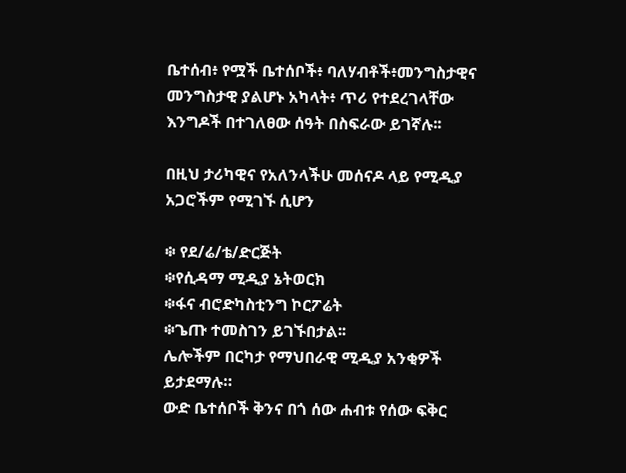ቤተሰብ፥ የሟች ቤተሰቦች፥ ባለሃብቶች፥መንግስታዊና መንግስታዊ ያልሆኑ አካላት፥ ጥሪ የተደረገላቸው እንግዶች በተገለፀው ሰዓት በስፍራው ይገኛሉ፡፡

በዚህ ታሪካዊና የአለንላችሁ መሰናዶ ላይ የሚዲያ አጋሮችም የሚገኙ ሲሆን

፨ የደ/ሬ/ቴ/ድርጅት
፨የሲዳማ ሚዲያ ኔትወርክ
፨ፋና ብሮድካስቲንግ ኮርፖሬት
፨ጌጡ ተመስገን ይገኙበታል፡፡
ሌሎችም በርካታ የማህበራዊ ሚዲያ አንቂዎች ይታደማሉ።
ውድ ቤተሰቦች ቅንና በጎ ሰው ሐብቱ የሰው ፍቅር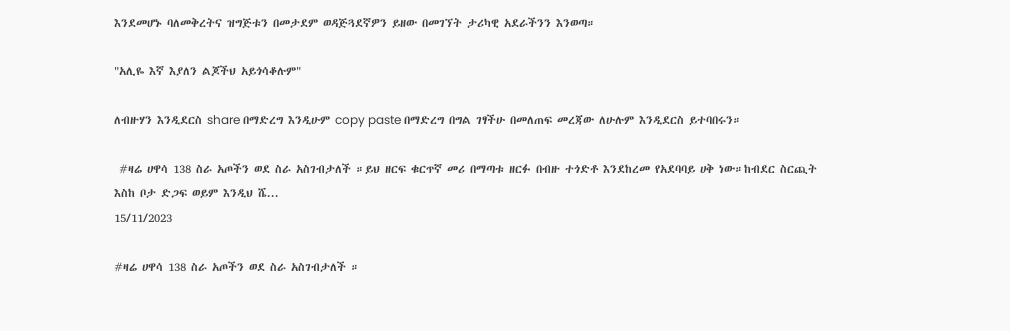እንደመሆኑ ባለመቅረትና ዝግጅቱን በመታደም ወዳጅጓደኛዎን ይዘው በመገኘት ታሪካዊ አደራችንን እንወጣ።

"አሊዬ እኛ እያለን ልጆችህ አይጎሳቆሉም"

ለብዙሃን እንዲደርስ share በማድረግ እንዲሁም copy paste በማድረግ በግል ገፃችሁ በመለጠፍ መረጃው ለሁሉም እንዲደርስ ይተባበሩን።

 #ዛሬ ሀዋሳ 138 ስራ አጦችን ወደ ስራ አስገብታለች ።ይህ ዘርፍ ቁርጥኛ መሪ በማጣቱ ዘርፉ በብዙ ተጎድቶ እንደከረመ የአደባባይ ሀቅ ነው።ከብደር ስርጪት እስከ ቦታ ድጋፍ ወይም እንዲህ ሼ...
15/11/2023

#ዛሬ ሀዋሳ 138 ስራ አጦችን ወደ ስራ አስገብታለች ።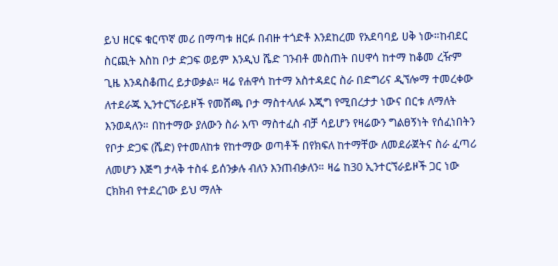ይህ ዘርፍ ቁርጥኛ መሪ በማጣቱ ዘርፉ በብዙ ተጎድቶ እንደከረመ የአደባባይ ሀቅ ነው።ከብደር ስርጪት እስከ ቦታ ድጋፍ ወይም እንዲህ ሼድ ገንብቶ መስጠት በሀዋሳ ከተማ ከቆመ ረዥም ጊዜ እንዳስቆጠረ ይታወቃል። ዛሬ የሐዋሳ ከተማ አስተዳደር ስራ በድግሪና ዲኘሎማ ተመረቀው ለተደራጁ ኢንተርኘራይዞች የመሸጫ ቦታ ማስተላለፉ እጂግ የሚበረታታ ነውና በርቱ ለማለት እንወዳለን። በከተማው ያለውን ስራ አጥ ማስተፈስ ብቻ ሳይሆን የዛሬውን ግልፀኝነት የሰፈነበትን የቦታ ድጋፍ (ሼድ) የተመለከቱ የከተማው ወጣቶች በየክፍለ ከተማቸው ለመደራጀትና ስራ ፈጣሪ ለመሆን እጅግ ታላቅ ተስፋ ይሰንቃሉ ብለን እንጠብቃለን። ዛሬ ከ30 ኢንተርኘራይዞች ጋር ነው ርክክብ የተደረገው ይህ ማለት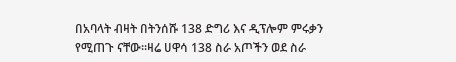በአባላት ብዛት በትንሰሹ 138 ድግሪ እና ዲፕሎም ምሩቃን የሚጠጉ ናቸው።ዛሬ ሀዋሳ 138 ስራ አጦችን ወደ ስራ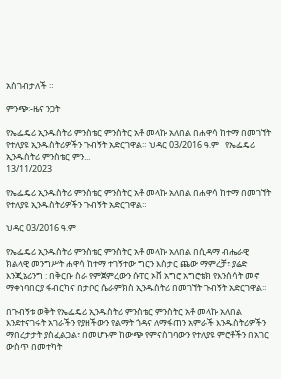አስገብታለች ።

ምንጭ፡-ዜና ንጋት

የኤፌዴሪ ኢንዱስትሪ ምንስቴር ምንስትር አቶ መላኩ አለበል በሐዋሳ ከተማ በመገኘት የተለያዩ ኢንዱስትሪዎችን ጉብኝት አድርገዋል። ህዳር 03/2016 ዓ.ም   የኤፌዴሪ ኢንዱስትሪ ምንስቴር ምን...
13/11/2023

የኤፌዴሪ ኢንዱስትሪ ምንስቴር ምንስትር አቶ መላኩ አለበል በሐዋሳ ከተማ በመገኘት የተለያዩ ኢንዱስትሪዎችን ጉብኝት አድርገዋል።

ህዳር 03/2016 ዓ.ም

የኤፌዴሪ ኢንዱስትሪ ምንስቴር ምንስትር አቶ መላኩ አለበል በሲዳማ ብሔራዊ ክልላዊ መንግሥት ሐዋሳ ከተማ ተገኝተው ግርን እስታር ጨው ማምረቻ፣ ያሬድ እንጂኔሪንግ : በቅርቡ ስራ የምጀምረውን ሱፐር ኦቨ አግሮ አግሮቴክ የእንሰሳት መኖ ማቀነባበርያ ፋብርካና በታቦር ሴራምክስ ኢንዱስትሪ በመገኘት ጉብኝት አድርገዋል።

በጉብኝቱ ወቅት የኤፌዴሪ ኢንዱስትሪ ምንስቴር ምንስትር አቶ መላኩ አለበል እንደተናገሩት አገራችን የያዘችውን የልማት ጎዳና ለማፋጠን አምራች እንዱስትሪዎችን ማበረታታት ያስፈልጋል፣ በመሆኑም ከውጭ የምናስገባውን የተለያዩ ምሮቶችን በአገር ውስጥ በመተካት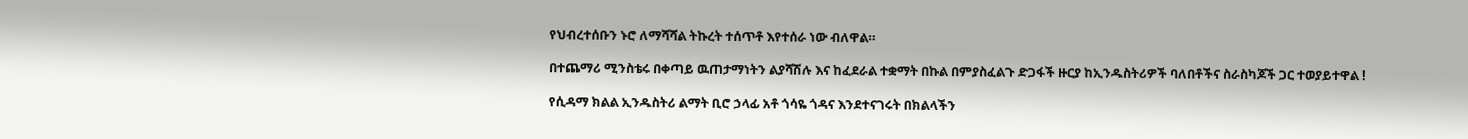የህብረተሰቡን ኑሮ ለማሻሻል ትኩረት ተሰጥቶ እየተሰራ ነው ብለዋል።

በተጨማሪ ሚንስቴሩ በቀጣይ ዉጠታማነትን ልያሻሽሉ እና ከፈደራል ተቋማት በኩል በምያስፈልጉ ድጋፋች ዙርያ ከኢንዱስትሪዎች ባለበቶችና ስራስካጆች ጋር ተወያይተዋል !

የሲዳማ ክልል ኢንዱስትሪ ልማት ቢሮ ኃላፊ አቶ ጎሳዬ ጎዳና እንደተናገሩት በክልላችን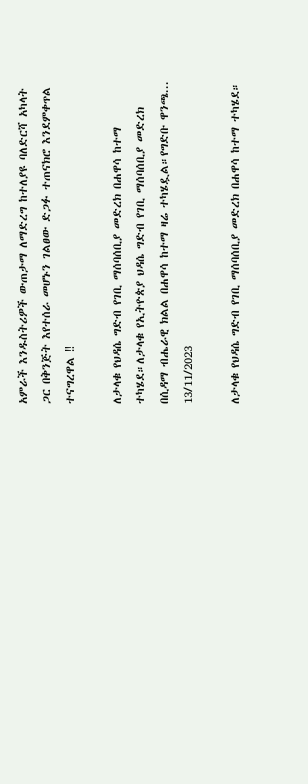አምራች እንዱስትሪዎች ውጠታማ ለማድረግ ከተለያዩ ባለድርሻ አካላት ጋር በቅንጅት እየተሰራ መሆኑን ገልፀው ድጋፉ ተጠናክሮ እንደምቀጥል ተናግረዋል ‼

ለታላቁ የህዳሴ ግድብ የገቢ ማሰባሰቢያ መድረክ በሐዋሳ ከተማ ተካሄደ።ለታላቁ የኢትዮጵያ ህዳሴ ግድብ የገቢ ማሰባሰቢያ መድረክ በሲዳማ ብሔራዊ ክልል በሐዋሳ ከተማ ዛሬ ተካሄዷል።የግድቡ ዋንጫ...
13/11/2023

ለታላቁ የህዳሴ ግድብ የገቢ ማሰባሰቢያ መድረክ በሐዋሳ ከተማ ተካሄደ።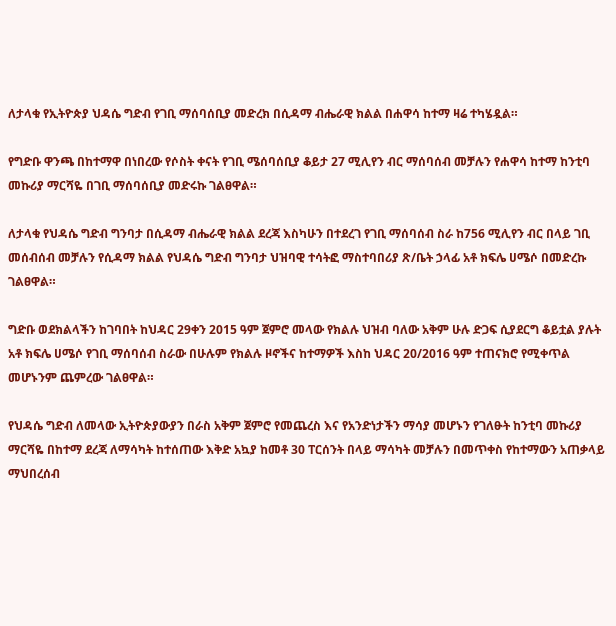ለታላቁ የኢትዮጵያ ህዳሴ ግድብ የገቢ ማሰባሰቢያ መድረክ በሲዳማ ብሔራዊ ክልል በሐዋሳ ከተማ ዛሬ ተካሄዷል።

የግድቡ ዋንጫ በከተማዋ በነበረው የሶስት ቀናት የገቢ ሜሰባሰቢያ ቆይታ 27 ሚሊየን ብር ማሰባሰብ መቻሉን የሐዋሳ ከተማ ከንቲባ መኩሪያ ማርሻዬ በገቢ ማሰባሰቢያ መድሩኩ ገልፀዋል።

ለታላቁ የህዳሴ ግድብ ግንባታ በሲዳማ ብሔራዊ ክልል ደረጃ እስካሁን በተደረገ የገቢ ማሰባሰብ ስራ ከ756 ሚሊየን ብር በላይ ገቢ መሰብሰብ መቻሉን የሲዳማ ክልል የህዳሴ ግድብ ግንባታ ህዝባዊ ተሳትፎ ማስተባበሪያ ጽ/ቤት ኃላፊ አቶ ክፍሌ ሀሜሶ በመድረኩ ገልፀዋል።

ግድቡ ወደክልላችን ከገባበት ከህዳር 29ቀን 2015 ዓም ጀምሮ መላው የክልሉ ህዝብ ባለው አቅም ሁሉ ድጋፍ ሲያደርግ ቆይቷል ያሉት አቶ ክፍሌ ሀሜሶ የገቢ ማሰባሰብ ስራው በሁሉም የክልሉ ዞኖችና ከተማዎች እስከ ህዳር 20/2016 ዓም ተጠናክሮ የሚቀጥል መሆኑንም ጨምረው ገልፀዋል።

የህዳሴ ግድብ ለመላው ኢትዮጵያውያን በራስ አቅም ጀምሮ የመጨረስ እና የአንድነታችን ማሳያ መሆኑን የገለፁት ከንቲባ መኩሪያ ማርሻዬ በከተማ ደረጃ ለማሳካት ከተሰጠው እቅድ አኳያ ከመቶ 30 ፐርሰንት በላይ ማሳካት መቻሉን በመጥቀስ የከተማውን አጠቃላይ ማህበረሰብ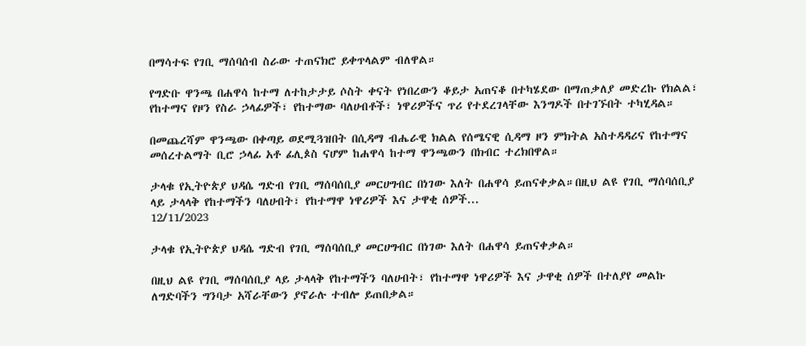በማሳተፍ የገቢ ማሰባሰብ ስራው ተጠናክሮ ይቀጥላልም ብለዋል።

የግድቡ ዋንጫ በሐዋሳ ከተማ ለተከታታይ ሶስት ቀናት የነበረውን ቆይታ አጠናቆ በተካሄደው በማጠቃለያ መድረኩ የክልል፣ የከተማና የዞን የስራ ኃላፊዎች፣ የከተማው ባለሀብቶች፣ ነዋሪዎችና ጥሪ የተደረገላቸው እንግዶች በተገኙበት ተካሂዳል።

በመጨረሻም ዋንጫው በቀጣይ ወደሚጓዝበት በሲዳማ ብሔራዊ ክልል የሰሜናዊ ሲዳማ ዞን ምክትል አስተዳዳሪና የከተማና መሰረተልማት ቢሮ ኃላፊ አቶ ፊሊጶስ ናሆም ከሐዋሳ ከተማ ዋንጫውን በክብር ተረክበዋል።

ታላቁ የኢትዮጵያ ህዳሴ ግድብ የገቢ ማሰባሰቢያ መርሀግብር በነገው እለት በሐዋሳ ይጠናቀቃል።በዚህ ልዩ የገቢ ማሰባሰቢያ ላይ ታላላቅ የከተማችን ባለሀብት፣ የከተማዋ ነዋሪዎች እና ታዋቂ ሰዎች...
12/11/2023

ታላቁ የኢትዮጵያ ህዳሴ ግድብ የገቢ ማሰባሰቢያ መርሀግብር በነገው እለት በሐዋሳ ይጠናቀቃል።

በዚህ ልዩ የገቢ ማሰባሰቢያ ላይ ታላላቅ የከተማችን ባለሀብት፣ የከተማዋ ነዋሪዎች እና ታዋቂ ሰዎች በተለያየ መልኩ ለግድባችን ግንባታ አሻራቸውን ያኖራሉ ተብሎ ይጠበቃል።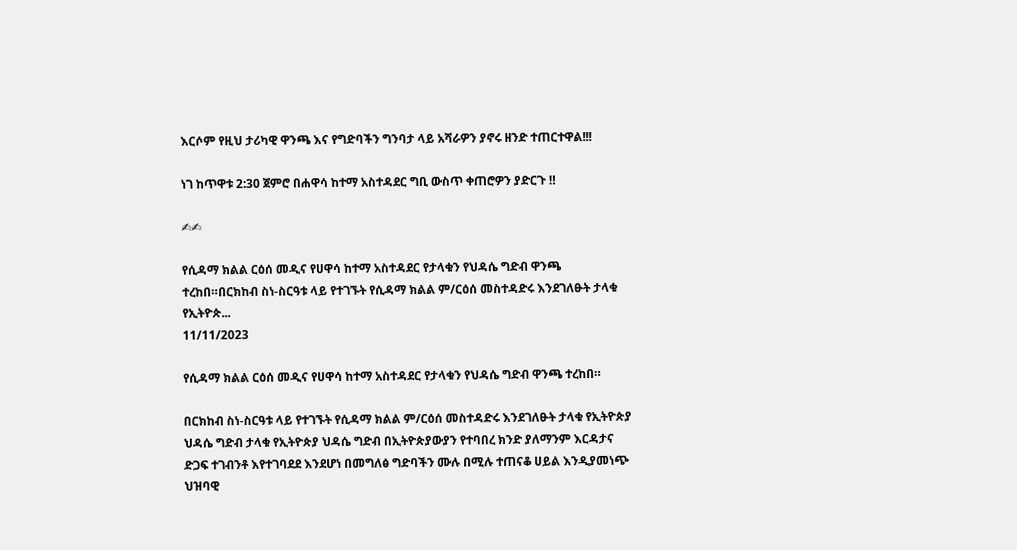እርሶም የዚህ ታሪካዊ ዋንጫ እና የግድባችን ግንባታ ላይ አሻራዎን ያኖሩ ዘንድ ተጠርተዋል!!!

ነገ ከጥዋቱ 2:30 ጀምሮ በሐዋሳ ከተማ አስተዳደር ግቢ ውስጥ ቀጠሮዎን ያድርጉ ‼

✍✍

የሲዳማ ክልል ርዕሰ መዲና የሀዋሳ ከተማ አስተዳደር የታላቁን የህዳሴ ግድብ ዋንጫ  ተረከበ።በርክከብ ስነ-ስርዓቱ ላይ የተገኙት የሲዳማ ክልል ም/ርዕሰ መስተዳድሩ እንደገለፁት ታላቁ የኢትዮጵ...
11/11/2023

የሲዳማ ክልል ርዕሰ መዲና የሀዋሳ ከተማ አስተዳደር የታላቁን የህዳሴ ግድብ ዋንጫ ተረከበ።

በርክከብ ስነ-ስርዓቱ ላይ የተገኙት የሲዳማ ክልል ም/ርዕሰ መስተዳድሩ እንደገለፁት ታላቁ የኢትዮጵያ ህዳሴ ግድብ ታላቁ የኢትዮጵያ ህዳሴ ግድብ በኢትዮጵያውያን የተባበረ ክንድ ያለማንም እርዳታና ድጋፍ ተገብንቶ እየተገባደደ እንደሆነ በመግለፅ ግድባችን ሙሉ በሚሉ ተጠናቆ ሀይል እንዲያመነጭ ህዝባዊ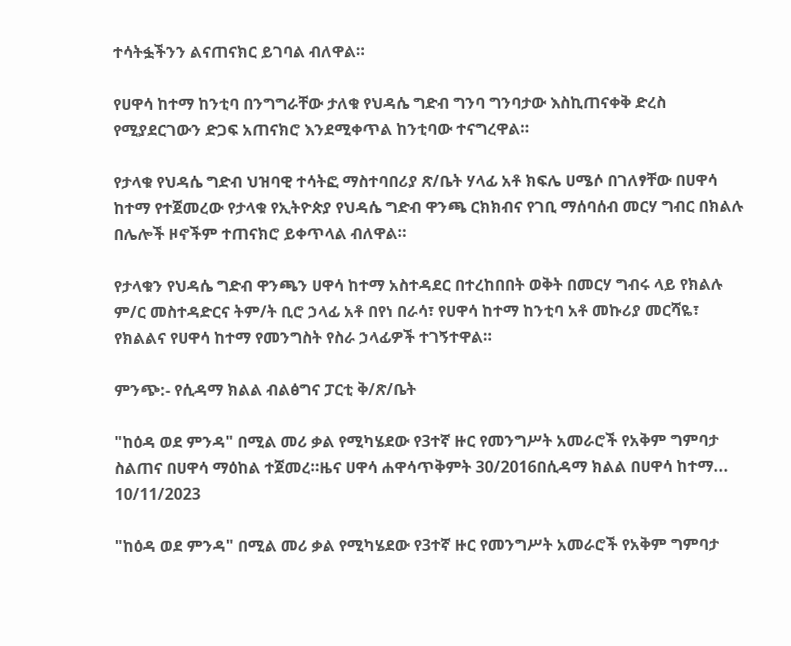ተሳትፏችንን ልናጠናክር ይገባል ብለዋል።

የሀዋሳ ከተማ ከንቲባ በንግግራቸው ታለቁ የህዳሴ ግድብ ግንባ ግንባታው እስኪጠናቀቅ ድረስ የሚያደርገውን ድጋፍ አጠናክሮ እንደሚቀጥል ከንቲባው ተናግረዋል።

የታላቁ የህዳሴ ግድብ ህዝባዊ ተሳትፎ ማስተባበሪያ ጽ/ቤት ሃላፊ አቶ ክፍሌ ሀሜሶ በገለፃቸው በሀዋሳ ከተማ የተጀመረው የታላቁ የኢትዮጵያ የህዳሴ ግድብ ዋንጫ ርክክብና የገቢ ማሰባሰብ መርሃ ግብር በክልሉ በሌሎች ዞኖችም ተጠናክሮ ይቀጥላል ብለዋል።

የታላቁን የህዳሴ ግድብ ዋንጫን ሀዋሳ ከተማ አስተዳደር በተረከበበት ወቅት በመርሃ ግብሩ ላይ የክልሉ ም/ር መስተዳድርና ትም/ት ቢሮ ኃላፊ አቶ በየነ በራሳ፣ የሀዋሳ ከተማ ከንቲባ አቶ መኩሪያ መርሻዬ፣ የክልልና የሀዋሳ ከተማ የመንግስት የስራ ኃላፊዎች ተገኝተዋል።

ምንጭ:- የሲዳማ ክልል ብልፅግና ፓርቲ ቅ/ጽ/ቤት

"ከዕዳ ወደ ምንዳ" በሚል መሪ ቃል የሚካሄደው የ3ተኛ ዙር የመንግሥት አመራሮች የአቅም ግምባታ ስልጠና በሀዋሳ ማዕከል ተጀመረ።ዜና ሀዋሳ ሐዋሳጥቅምት 30/2016በሲዳማ ክልል በሀዋሳ ከተማ...
10/11/2023

"ከዕዳ ወደ ምንዳ" በሚል መሪ ቃል የሚካሄደው የ3ተኛ ዙር የመንግሥት አመራሮች የአቅም ግምባታ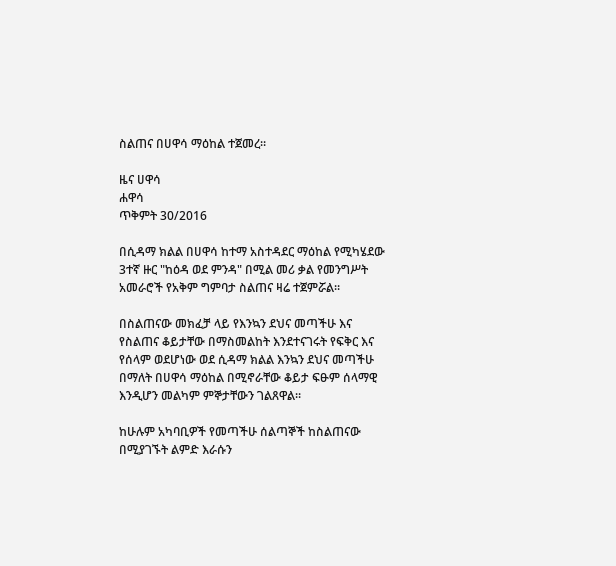ስልጠና በሀዋሳ ማዕከል ተጀመረ።

ዜና ሀዋሳ
ሐዋሳ
ጥቅምት 30/2016

በሲዳማ ክልል በሀዋሳ ከተማ አስተዳደር ማዕከል የሚካሄደው 3ተኛ ዙር "ከዕዳ ወደ ምንዳ" በሚል መሪ ቃል የመንግሥት አመራሮች የአቅም ግምባታ ስልጠና ዛሬ ተጀምሯል።

በስልጠናው መክፈቻ ላይ የእንኳን ደህና መጣችሁ እና የስልጠና ቆይታቸው በማስመልከት እንደተናገሩት የፍቅር እና የሰላም ወደሆነው ወደ ሲዳማ ክልል እንኳን ደህና መጣችሁ በማለት በሀዋሳ ማዕከል በሚኖራቸው ቆይታ ፍፁም ሰላማዊ እንዲሆን መልካም ምኞታቸውን ገልጸዋል።

ከሁሉም አካባቢዎች የመጣችሁ ሰልጣኞች ከስልጠናው በሚያገኙት ልምድ እራሱን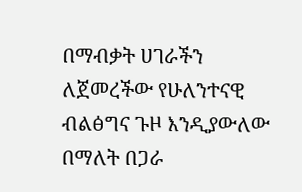በማብቃት ሀገራችን ለጀመረችው የሁለንተናዊ ብልፅግና ጉዞ እንዲያውለው በማለት በጋራ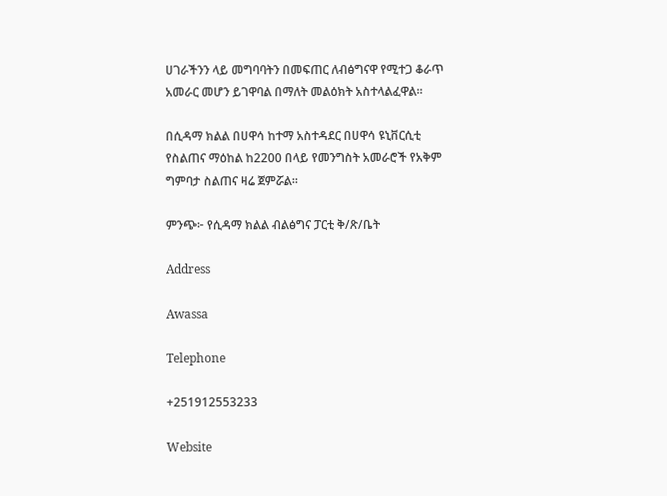ሀገራችንን ላይ መግባባትን በመፍጠር ለብፅግናዋ የሚተጋ ቆራጥ አመራር መሆን ይገዋባል በማለት መልዕክት አስተላልፈዋል።

በሲዳማ ክልል በሀዋሳ ከተማ አስተዳደር በሀዋሳ ዩኒቨርሲቲ የስልጠና ማዕከል ከ2200 በላይ የመንግስት አመራሮች የአቅም ግምባታ ስልጠና ዛሬ ጀምሯል።

ምንጭ፦ የሲዳማ ክልል ብልፅግና ፓርቲ ቅ/ጽ/ቤት

Address

Awassa

Telephone

+251912553233

Website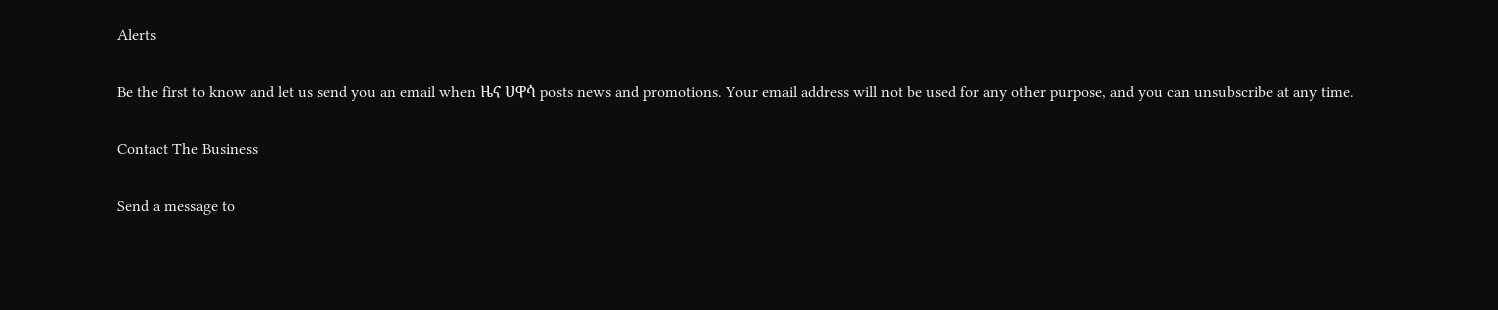Alerts

Be the first to know and let us send you an email when ዜና ሀዋሳ posts news and promotions. Your email address will not be used for any other purpose, and you can unsubscribe at any time.

Contact The Business

Send a message to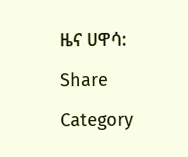ዜና ሀዋሳ:

Share

Category